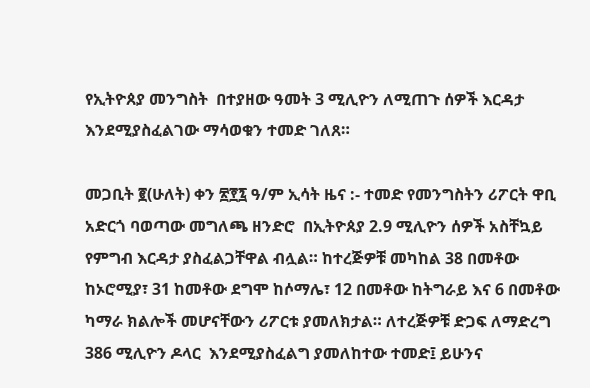የኢትዮጰያ መንግስት  በተያዘው ዓመት 3 ሚሊዮን ለሚጠጉ ሰዎች እርዳታ  እንደሚያስፈልገው ማሳወቁን ተመድ ገለጸ።

መጋቢት ፪(ሁለት) ቀን ፳፻፯ ዓ/ም ኢሳት ዜና :- ተመድ የመንግስትን ሪፖርት ዋቢ አድርጎ ባወጣው መግለጫ ዘንድሮ  በኢትዮጰያ 2.9 ሚሊዮን ሰዎች አስቸኳይ የምግብ እርዳታ ያስፈልጋቸዋል ብሏል። ከተረጅዎቹ መካከል 38 በመቶው  ከኦሮሚያ፣ 31 ከመቶው ደግሞ ከሶማሌ፣ 12 በመቶው ከትግራይ እና 6 በመቶው ካማራ ክልሎች መሆናቸውን ሪፖርቱ ያመለክታል። ለተረጅዎቹ ድጋፍ ለማድረግ  386 ሚሊዮን ዶላር  እንደሚያስፈልግ ያመለከተው ተመድ፤ ይሁንና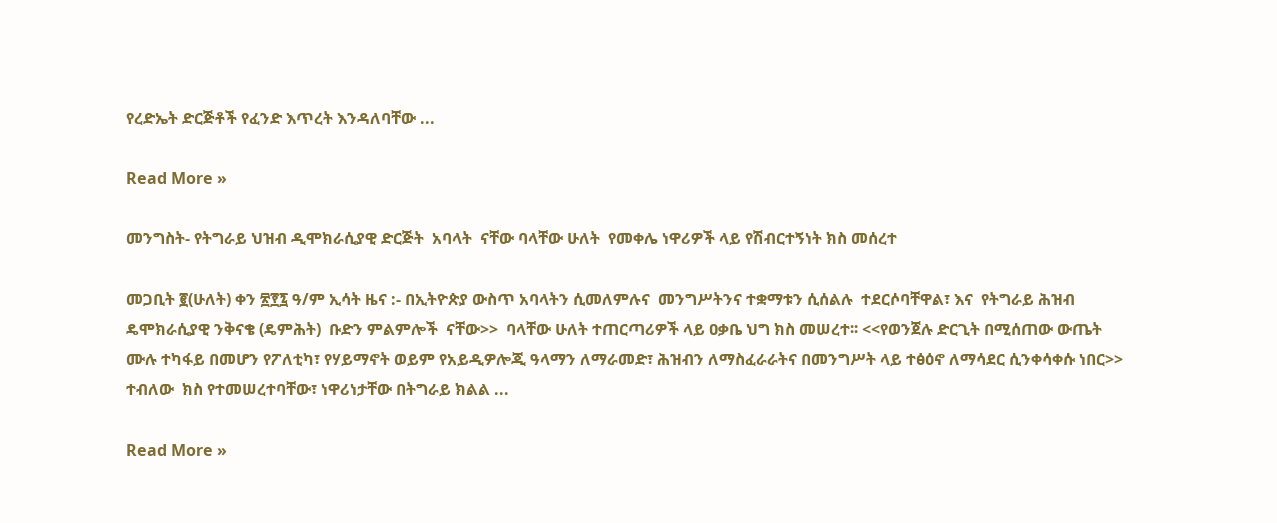የረድኤት ድርጅቶች የፈንድ እጥረት እንዳለባቸው ...

Read More »

መንግስት- የትግራይ ህዝብ ዲሞክራሲያዊ ድርጅት  አባላት  ናቸው ባላቸው ሁለት  የመቀሌ ነዋሪዎች ላይ የሽብርተኝነት ክስ መሰረተ

መጋቢት ፪(ሁለት) ቀን ፳፻፯ ዓ/ም ኢሳት ዜና :- በኢትዮጵያ ውስጥ አባላትን ሲመለምሉና  መንግሥትንና ተቋማቱን ሲሰልሉ  ተደርሶባቸዋል፣ እና  የትግራይ ሕዝብ ዴሞክራሲያዊ ንቅናቄ (ዴምሕት)  ቡድን ምልምሎች  ናቸው>>  ባላቸው ሁለት ተጠርጣሪዎች ላይ ዐቃቤ ህግ ክስ መሠረተ፡፡ <<የወንጀሉ ድርጊት በሚሰጠው ውጤት ሙሉ ተካፋይ በመሆን የፖለቲካ፣ የሃይማኖት ወይም የአይዲዎሎጂ ዓላማን ለማራመድ፣ ሕዝብን ለማስፈራራትና በመንግሥት ላይ ተፅዕኖ ለማሳደር ሲንቀሳቀሱ ነበር>> ተብለው  ክስ የተመሠረተባቸው፣ ነዋሪነታቸው በትግራይ ክልል ...

Read More »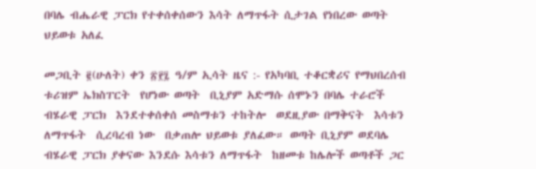በባሌ ብሔራዊ ፓርክ የተቀሰቀሰውን እሳት ለማጥፋት ሲታገል የነበረው ወጣት ህይወቱ አለፈ

መጋቢት ፪(ሁለት) ቀን ፳፻፯ ዓ/ም ኢሳት ዜና :- የአካባቢ ተቆርቋሪና የማህበረሰብ ቱሪዝም ኤክስፐርት  የሆነው ወጣት  ቢኒያም አድማሱ ሰሞኑን በባሌ ተራሮች ብሄራዊ ፓርክ  እንደተቀሰቀሰ መስማቱን ተከትሎ  ወደዚያው በማቅናት  እሳቱን  ለማጥፋት  ሲረባረብ ነው  በቃጠሎ ህይወቱ ያለፈው። ወጣት ቢኒያም ወደባሌ ብሄራዊ ፓርክ ያቀናው እንደሱ እሳቱን ለማጥፋት  ከዘመቱ ከሌሎች ወጣቶች ጋር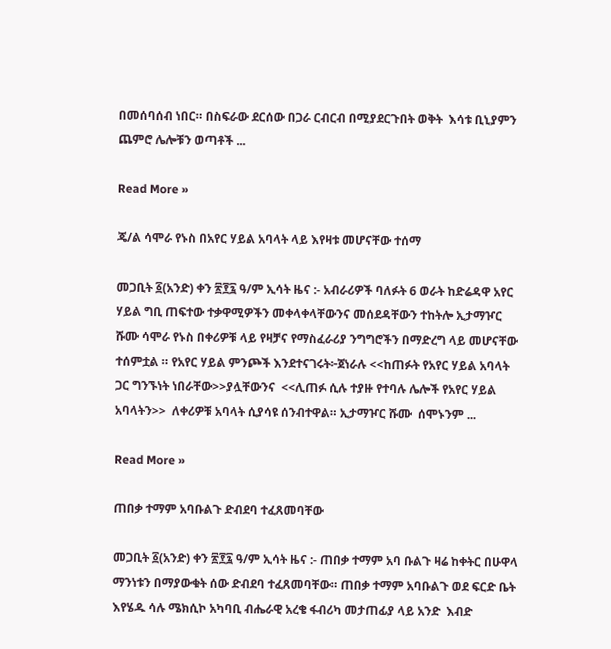በመሰባሰብ ነበር። በስፍራው ደርሰው በጋራ ርብርብ በሚያደርጉበት ወቅት  እሳቱ ቢኒያምን ጨምሮ ሌሎቹን ወጣቶች ...

Read More »

ጄ/ል ሳሞራ የኑስ በአየር ሃይል አባላት ላይ እየዛቱ መሆናቸው ተሰማ

መጋቢት ፩(አንድ) ቀን ፳፻፯ ዓ/ም ኢሳት ዜና :- አብራሪዎች ባለፉት 6 ወራት ከድሬዳዋ አየር ሃይል ግቢ ጠፍተው ተቃዋሚዎችን መቀላቀላቸውንና መሰደዳቸውን ተከትሎ ኢታማዦር ሹሙ ሳሞራ የኑስ በቀሪዎቹ ላይ የዛቻና የማስፈራሪያ ንግግሮችን በማድረግ ላይ መሆናቸው ተሰምቷል ። የአየር ሃይል ምንጮች እንደተናገሩት፦ጀነራሉ <<ከጠፉት የአየር ሃይል አባላት ጋር ግንኙነት ነበራቸው>>ያሏቸውንና  <<ሊጠፉ ሲሉ ተያዙ የተባሉ ሌሎች የአየር ሃይል አባላትን>>  ለቀሪዎቹ አባላት ሲያሳዩ ሰንብተዋል። ኢታማዦር ሹሙ  ሰሞኑንም ...

Read More »

ጠበቃ ተማም አባቡልጉ ድብደባ ተፈጸመባቸው

መጋቢት ፩(አንድ) ቀን ፳፻፯ ዓ/ም ኢሳት ዜና :- ጠበቃ ተማም አባ ቡልጉ ዛሬ ከቀትር በሁዋላ ማንነቱን በማያውቁት ሰው ድብደባ ተፈጸመባቸው። ጠበቃ ተማም አባቡልጉ ወደ ፍርድ ቤት እየሄዱ ሳሉ ሜክሲኮ አካባቢ ብሔራዊ አረቄ ፋብሪካ መታጠፊያ ላይ አንድ  እብድ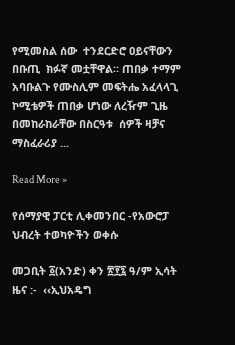የሚመስል ሰው  ተንደርድሮ ዐይናቸውን በቡጢ  ክፉኛ መቷቸዋል። ጠበቃ ተማም አባቡልጉ የሙስሊም መፍትሔ አፈላላጊ ኮሚቴዎች ጠበቃ ሆነው ለረዥም ጊዜ በመከራከራቸው በስርዓቱ  ሰዎች ዛቻና ማስፈራሪያ ...

Read More »

የሰማያዊ ፓርቲ ሊቀመንበር -የአውሮፓ ህብረት ተወካዮችን ወቀሱ

መጋቢት ፩(አንድ) ቀን ፳፻፯ ዓ/ም ኢሳት ዜና :-  ‹‹ኢህአዴግ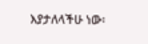እያታለላችሁ ነው፡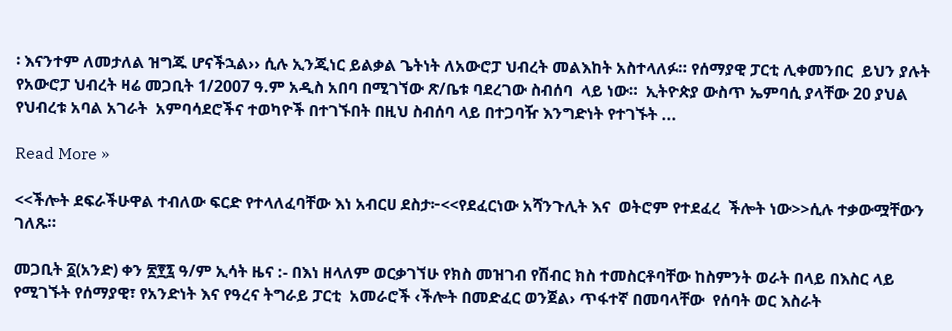፡ እናንተም ለመታለል ዝግጁ ሆናችኋል›› ሲሉ ኢንጂነር ይልቃል ጌትነት ለአውሮፓ ህብረት መልእከት አስተላለፉ። የሰማያዊ ፓርቲ ሊቀመንበር  ይህን ያሉት የአውሮፓ ህብረት ዛሬ መጋቢት 1/2007 ዓ.ም አዲስ አበባ በሚገኘው ጽ/ቤቱ ባደረገው ስብሰባ  ላይ ነው።  ኢትዮጵያ ውስጥ ኤምባሲ ያላቸው 20 ያህል የህብረቱ አባል አገራት  አምባሳደሮችና ተወካዮች በተገኙበት በዚህ ስብሰባ ላይ በተጋባዥ እንግድነት የተገኙት ...

Read More »

<<ችሎት ደፍራችሁዋል ተብለው ፍርድ የተላለፈባቸው እነ አብርሀ ደስታ፦<<የደፈርነው አሻንጉሊት እና  ወትሮም የተደፈረ  ችሎት ነው>>ሲሉ ተቃውሟቸውን ገለጹ።

መጋቢት ፩(አንድ) ቀን ፳፻፯ ዓ/ም ኢሳት ዜና :- በእነ ዘላለም ወርቃገኘሁ የክስ መዝገብ የሽብር ክስ ተመስርቶባቸው ከስምንት ወራት በላይ በእስር ላይ የሚገኙት የሰማያዊ፣ የአንድነት እና የዓረና ትግራይ ፓርቲ  አመራሮች ‹ችሎት በመድፈር ወንጀል› ጥፋተኛ በመባላቸው  የሰባት ወር እስራት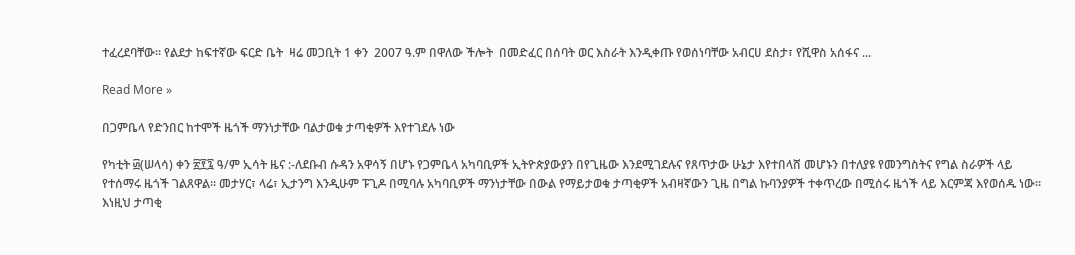ተፈረደባቸው። የልደታ ከፍተኛው ፍርድ ቤት  ዛሬ መጋቢት 1 ቀን  2007 ዓ.ም በዋለው ችሎት  በመድፈር በሰባት ወር እስራት እንዲቀጡ የወሰነባቸው አብርሀ ደስታ፣ የሺዋስ አሰፋና ...

Read More »

በጋምቤላ የድንበር ከተሞች ዜጎች ማንነታቸው ባልታወቁ ታጣቂዎች እየተገደሉ ነው

የካቲት ፴(ሠላሳ) ቀን ፳፻፯ ዓ/ም ኢሳት ዜና :-ለደቡብ ሱዳን አዋሳኝ በሆኑ የጋምቤላ አካባቢዎች ኢትዮጵያውያን በየጊዜው እንደሚገደሉና የጸጥታው ሁኔታ እየተበላሸ መሆኑን በተለያዩ የመንግስትና የግል ስራዎች ላይ የተሰማሩ ዜጎች ገልጸዋል። መታሃር፣ ላሬ፣ ኢታንግ እንዲሁም ፑጊዶ በሚባሉ አካባቢዎች ማንነታቸው በውል የማይታወቁ ታጣቂዎች አብዛኛውን ጊዜ በግል ኩባንያዎች ተቀጥረው በሚሰሩ ዜጎች ላይ እርምጃ እየወሰዱ ነው። እነዚህ ታጣቂ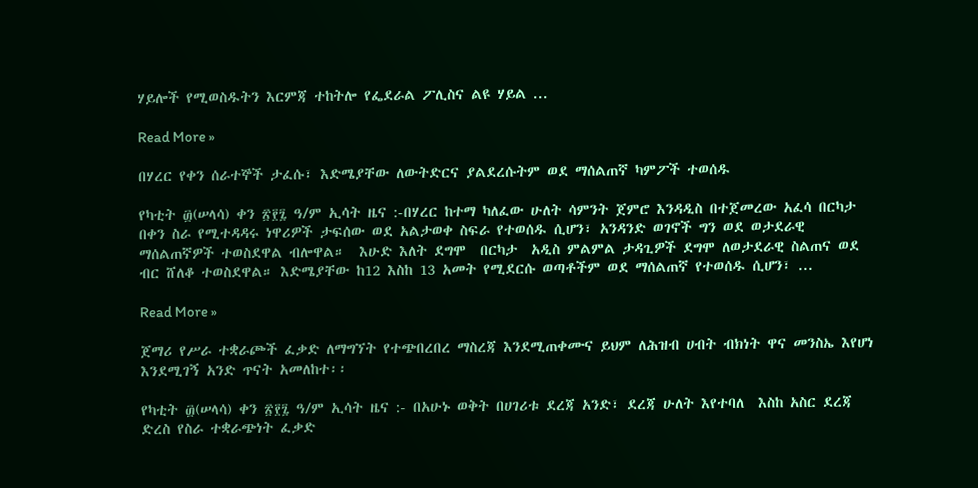ሃይሎች የሚወስዱትን እርምጃ ተከትሎ የፌደራል ፖሊስና ልዩ ሃይል ...

Read More »

በሃረር የቀን ሰራተኞች ታፈሱ፣ እድሜያቸው ለውትድርና ያልደረሱትም ወደ ማሰልጠኛ ካምፖች ተወሰዱ

የካቲት ፴(ሠላሳ) ቀን ፳፻፯ ዓ/ም ኢሳት ዜና :-በሃረር ከተማ ካለፈው ሁለት ሳምንት ጀምሮ እንዳዲስ በተጀመረው አፈሳ በርካታ በቀን ስራ የሚተዳዳሩ ነዋሪዎች ታፍሰው ወደ አልታወቀ ስፍራ የተወሰዱ ሲሆን፣ አንዳንድ ወገኖች ግን ወደ ወታደራዊ ማሰልጠኛዎች ተወስደዋል ብሎዋል።  እሁድ እለት ደግሞ  በርካታ  አዲስ ምልምል ታዳጊዎች ደግሞ ለወታደራዊ ስልጠና ወደ ብር ሸለቆ ተወስደዋል። እድሜያቸው ከ12 እስከ 13 አመት የሚደርሱ ወጣቶችም ወደ ማሰልጠኛ የተወሰዱ ሲሆን፣ ...

Read More »

ጀማሪ የሥራ ተቋራጮች ፈቃድ ለማግኘት የተጭበረበረ ማስረጃ እንደሚጠቀሙና ይህም ለሕዝብ ሀብት ብክነት ዋና መንስኤ እየሆነ እንደሚገኝ አንድ ጥናት አመለከተ፡፡

የካቲት ፴(ሠላሳ) ቀን ፳፻፯ ዓ/ም ኢሳት ዜና :- በአሁኑ ወቅት በሀገሪቱ ደረጃ አንድ፣ ደረጃ ሁለት እየተባለ  እስከ አስር ደረጃ ድረስ የስራ ተቋራጭነት ፈቃድ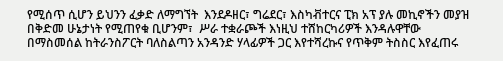የሚሰጥ ሲሆን ይህንን ፈቃድ ለማግኘት  እንደዶዘር፣ ግሬደር፣ እስካቭተርና ፒክ አፕ ያሉ መኪኖችን መያዝ በቅድመ ሁኔታነት የሚጠየቁ ቢሆንም፣  ሥራ ተቋራጮች እነዚህ ተሸከርካሪዎች እንዳሉዋቸው በማስመሰል ከትራንስፖርት ባለስልጣን አንዳንድ ሃላፊዎች ጋር እየተሻረኩና የጥቅም ትስስር እየፈጠሩ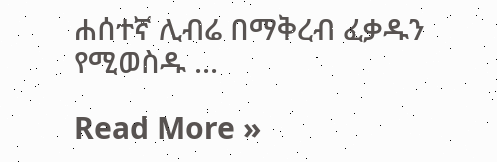ሐሰተኛ ሊብሬ በማቅረብ ፈቃዱን የሚወስዱ ...

Read More »